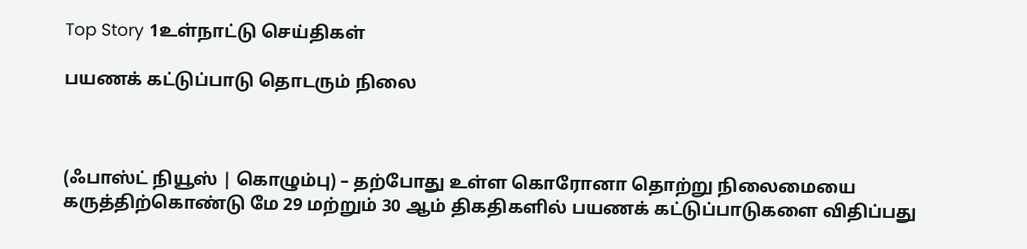Top Story 1உள்நாட்டு செய்திகள்

பயணக் கட்டுப்பாடு தொடரும் நிலை



(ஃபாஸ்ட் நியூஸ் | கொழும்பு) – தற்போது உள்ள கொரோனா தொற்று நிலைமையை கருத்திற்கொண்டு மே 29 மற்றும் 30 ஆம் திகதிகளில் பயணக் கட்டுப்பாடுகளை விதிப்பது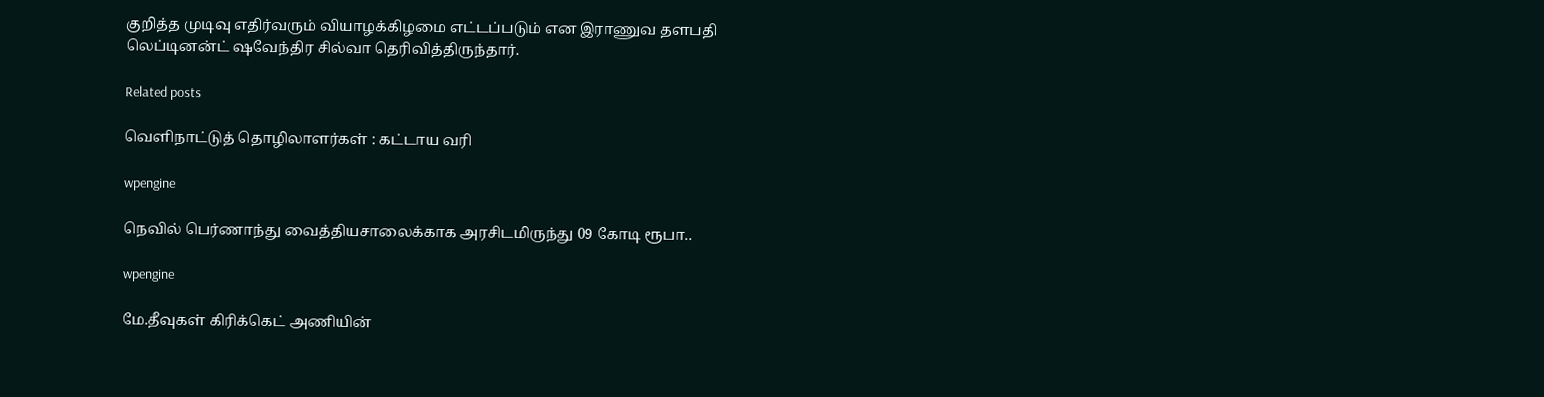குறித்த முடிவு எதிர்வரும் வியாழக்கிழமை எட்டப்படும் என இராணுவ தளபதி லெப்டினன்ட் ஷவேந்திர சில்வா தெரிவித்திருந்தார்.

Related posts

வெளிநாட்டுத் தொழிலாளர்கள் : கட்டாய வரி

wpengine

நெவில் பெர்ணாந்து வைத்தியசாலைக்காக அரசிடமிருந்து 09 கோடி ரூபா..

wpengine

மே.தீவுகள் கிரிக்கெட் அணியின்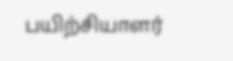பயிற்சியாளர்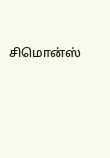சிமொன்ஸ்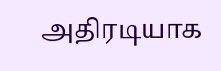அதிரடியாக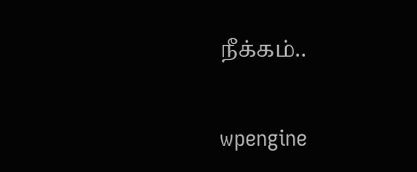நீக்கம்..

wpengine